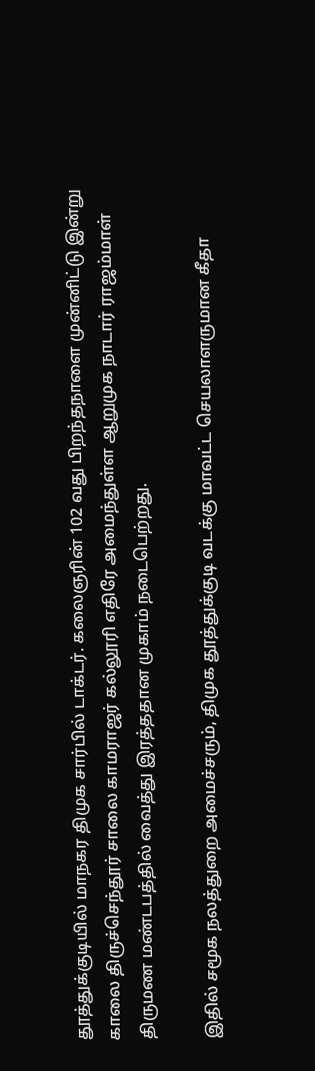தூத்துக்குடியில் மாநகர திமுக சார்பில் டாக்டர். கலைஞரின் 102 வது பிறந்தநாளை முன்னிட்டு இன்று காலை திருச்செந்தூர் சாலை காமராஜர் கல்லூரி எதிரே அமைந்துள்ள ஆறுமுக நாடார் ராஜம்மாள் திருமண மண்டபத்தில் வைத்து இரத்ததான முகாம் நடைபெற்றது.

இதில் சமூக நலத்துறை அமைச்சரும், திமுக தூத்துக்குடி வடக்கு மாவட்ட செயலாளருமான கீதா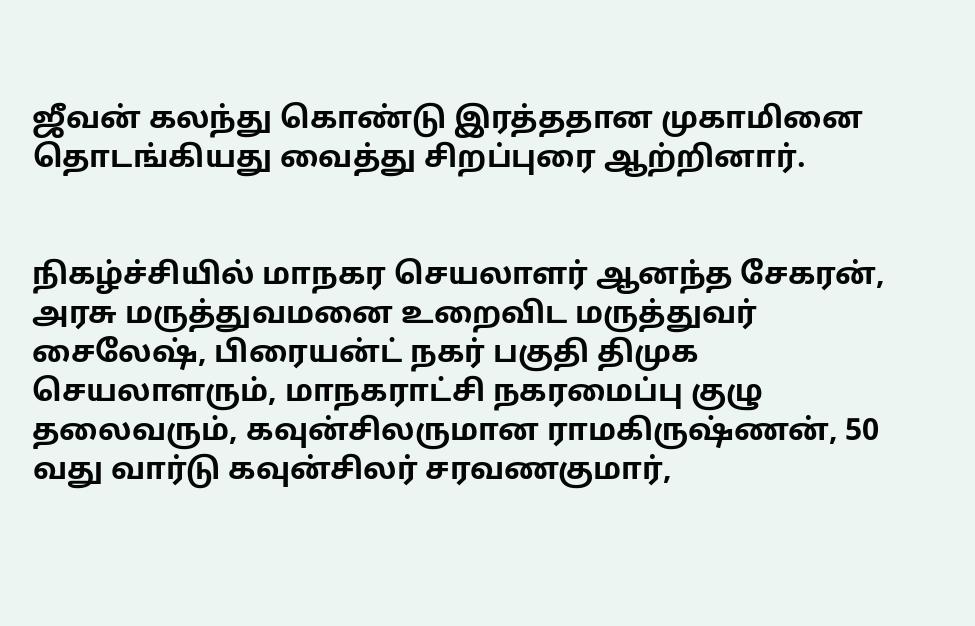ஜீவன் கலந்து கொண்டு இரத்ததான முகாமினை தொடங்கியது வைத்து சிறப்புரை ஆற்றினார்.


நிகழ்ச்சியில் மாநகர செயலாளர் ஆனந்த சேகரன், அரசு மருத்துவமனை உறைவிட மருத்துவர் சைலேஷ், பிரையன்ட் நகர் பகுதி திமுக செயலாளரும், மாநகராட்சி நகரமைப்பு குழு தலைவரும், கவுன்சிலருமான ராமகிருஷ்ணன், 50 வது வார்டு கவுன்சிலர் சரவணகுமார்,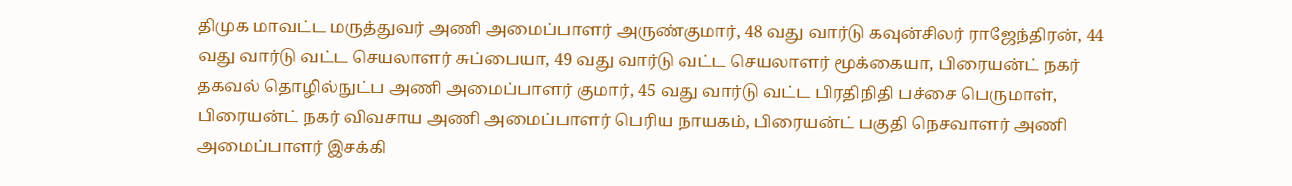திமுக மாவட்ட மருத்துவர் அணி அமைப்பாளர் அருண்குமார், 48 வது வார்டு கவுன்சிலர் ராஜேந்திரன், 44 வது வார்டு வட்ட செயலாளர் சுப்பையா, 49 வது வார்டு வட்ட செயலாளர் மூக்கையா, பிரையன்ட் நகர் தகவல் தொழில்நுட்ப அணி அமைப்பாளர் குமார், 45 வது வார்டு வட்ட பிரதிநிதி பச்சை பெருமாள், பிரையன்ட் நகர் விவசாய அணி அமைப்பாளர் பெரிய நாயகம், பிரையன்ட் பகுதி நெசவாளர் அணி அமைப்பாளர் இசக்கி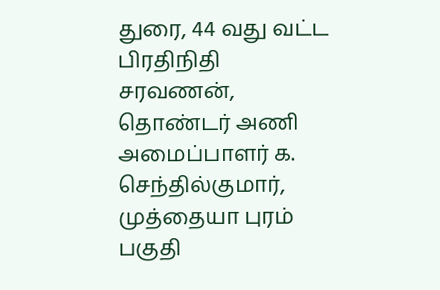துரை, 44 வது வட்ட பிரதிநிதி சரவணன், தொண்டர் அணி அமைப்பாளர் க. செந்தில்குமார், முத்தையா புரம் பகுதி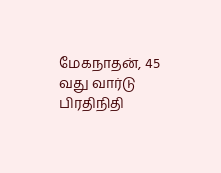மேகநாதன், 45 வது வார்டு பிரதிநிதி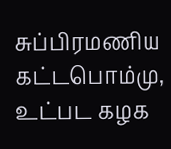சுப்பிரமணிய கட்டபொம்மு, உட்பட கழக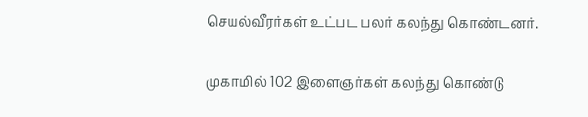செயல்வீரர்கள் உட்பட பலர் கலந்து கொண்டனர்.


முகாமில் 102 இளைஞர்கள் கலந்து கொண்டு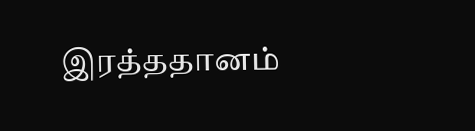இரத்ததானம்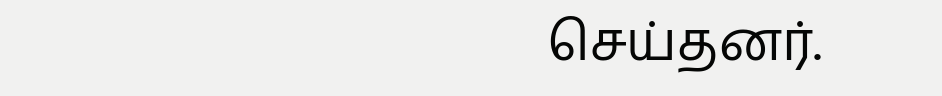செய்தனர்.